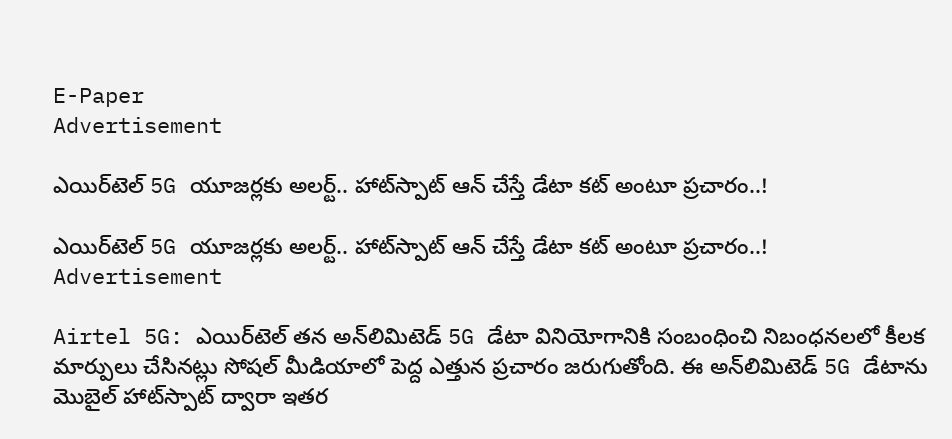E-Paper
Advertisement

ఎయిర్‌టెల్ 5G యూజర్లకు అలర్ట్.. హాట్‌స్పాట్ ఆన్ చేస్తే డేటా కట్ అంటూ ప్రచారం..!

ఎయిర్‌టెల్ 5G యూజర్లకు అలర్ట్.. హాట్‌స్పాట్ ఆన్ చేస్తే డేటా కట్ అంటూ ప్రచారం..!
Advertisement

Airtel 5G: ఎయిర్‌టెల్ తన అన్‌లిమిటెడ్ 5G డేటా వినియోగానికి సంబంధించి నిబంధనలలో కీలక మార్పులు చేసినట్లు సోషల్ మీడియాలో పెద్ద ఎత్తున ప్రచారం జరుగుతోంది. ఈ అన్‌లిమిటెడ్ 5G డేటాను మొబైల్ హాట్‌స్పాట్ ద్వారా ఇతర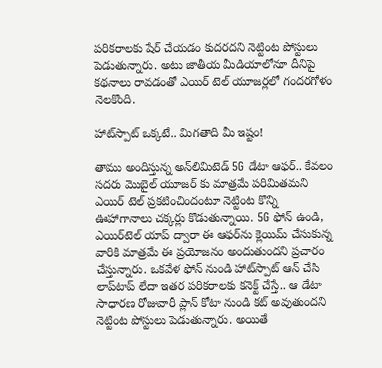పరికరాలకు షేర్ చేయడం కుదరదని నెట్టింట పోస్టులు పెడుతున్నారు. అటు జాతీయ మీడియాలోనూ దీనిపై కథనాలు రావడంతో ఎయిర్ టెల్ యూజర్లలో గందరగోళం నెలకొంది.

హాట్‌స్పాట్ ఒక్కటే.. మిగతాది మీ ఇష్టం!

తాము అందిస్తున్న అన్‌లిమిటెడ్ 5G డేటా ఆఫర్.. కేవలం సదరు మొబైల్ యూజర్ కు మాత్రమే పరిమితమని ఎయిర్ టెల్ ప్రకటించిందంటూ నెట్టింట కొన్ని ఊహాగానాలు చక్కర్లు కొడుతున్నాయి. 5G ఫోన్ ఉండి, ఎయిర్‌టెల్ యాప్ ద్వారా ఈ ఆఫర్‌ను క్లెయిమ్ చేసుకున్న వారికి మాత్రమే ఈ ప్రయోజనం అందుతుందని ప్రచారం చేస్తున్నారు. ఒకవేళ ఫోన్ నుండి హాట్‌స్పాట్ ఆన్ చేసి లాప్‌టాప్ లేదా ఇతర పరికరాలకు కనెక్ట్ చేస్తే.. ఆ డేటా సాధారణ రోజువారీ ప్లాన్ కోటా నుండి కట్ అవుతుందని నెట్టింట పోస్టులు పెడుతున్నారు. అయితే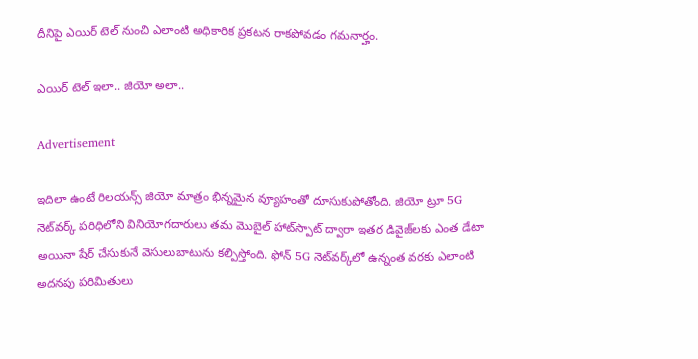దీనిపై ఎయిర్ టెల్ నుంచి ఎలాంటి అధికారిక ప్రకటన రాకపోవడం గమనార్హం.

ఎయిర్ టెల్ ఇలా.. జియో అలా..

Advertisement

ఇదిలా ఉంటే రిలయన్స్ జియో మాత్రం భిన్నమైన వ్యూహంతో దూసుకుపోతోంది. జియో ట్రూ 5G నెట్‌వర్క్ పరిధిలోని వినియోగదారులు తమ మొబైల్ హాట్‌స్పాట్ ద్వారా ఇతర డివైజ్‌లకు ఎంత డేటా అయినా షేర్ చేసుకునే వెసులుబాటును కల్పిస్తోంది. ఫోన్ 5G నెట్‌వర్క్‌లో ఉన్నంత వరకు ఎలాంటి అదనపు పరిమితులు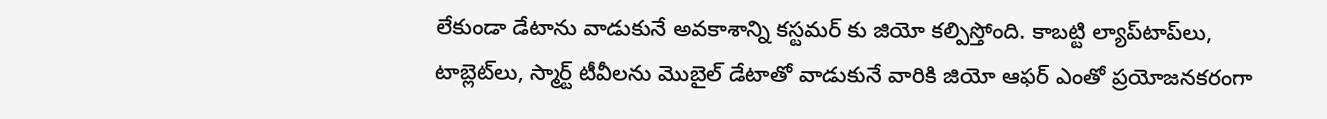లేకుండా డేటాను వాడుకునే అవకాశాన్ని కస్టమర్ కు జియో కల్పిస్తోంది. కాబట్టి ల్యాప్‌టాప్‌లు, టాబ్లెట్‌లు, స్మార్ట్ టీవీలను మొబైల్ డేటాతో వాడుకునే వారికి జియో ఆఫర్ ఎంతో ప్రయోజనకరంగా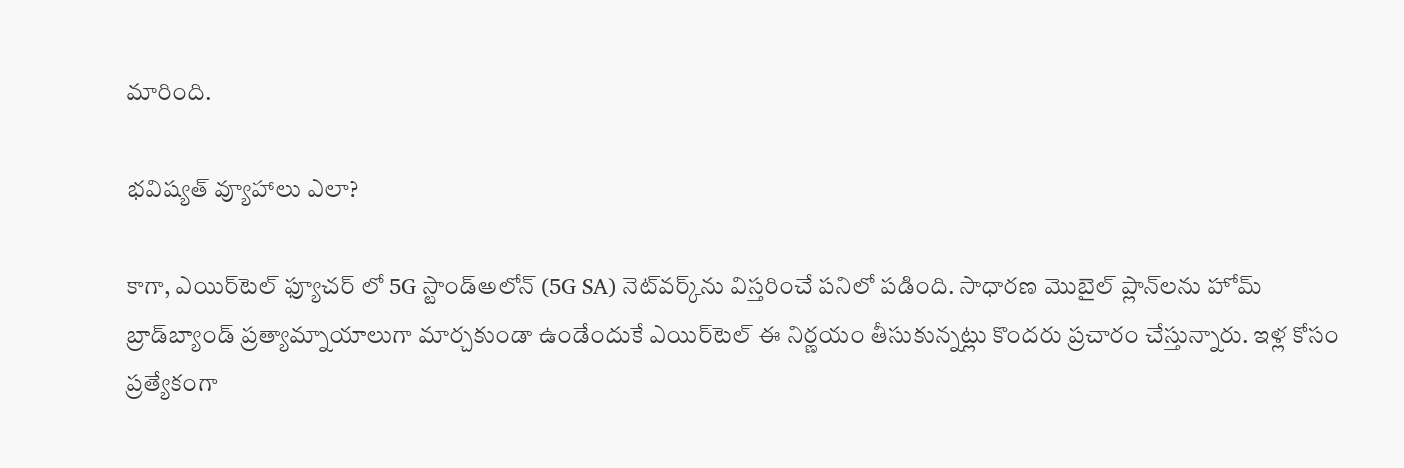మారింది.

భవిష్యత్ వ్యూహాలు ఎలా?

కాగా, ఎయిర్‌టెల్ ఫ్యూచర్ లో 5G స్టాండ్‌అలోన్ (5G SA) నెట్‌వర్క్‌ను విస్తరించే పనిలో పడింది. సాధారణ మొబైల్ ప్లాన్‌లను హోమ్ బ్రాడ్‌బ్యాండ్ ప్రత్యామ్నాయాలుగా మార్చకుండా ఉండేందుకే ఎయిర్‌టెల్ ఈ నిర్ణయం తీసుకున్నట్లు కొందరు ప్రచారం చేస్తున్నారు. ఇళ్ల కోసం ప్రత్యేకంగా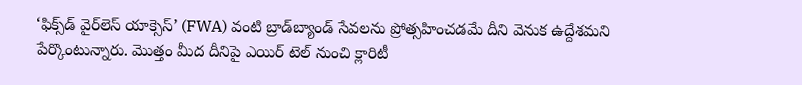‘ఫిక్స్‌డ్ వైర్‌లెస్ యాక్సెస్’ (FWA) వంటి బ్రాడ్‌బ్యాండ్ సేవలను ప్రోత్సహించడమే దీని వెనుక ఉద్దేశమని పేర్కొంటున్నారు. మెుత్తం మీద దీనిపై ఎయిర్ టెల్ నుంచి క్లారిటీ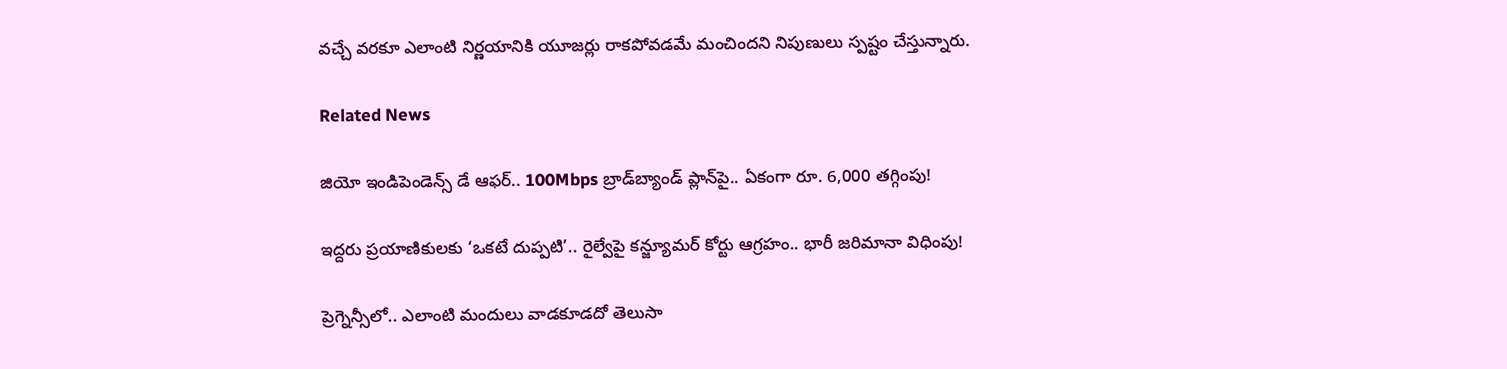వచ్చే వరకూ ఎలాంటి నిర్ణయానికి యూజర్లు రాకపోవడమే మంచిందని నిపుణులు స్పష్టం చేస్తున్నారు.

Related News

జియో ఇండిపెండెన్స్ డే ఆఫర్.. 100Mbps బ్రాడ్‌బ్యాండ్ ప్లాన్‌పై.. ఏకంగా రూ. 6,000 తగ్గింపు!

ఇద్దరు ప్రయాణికులకు ‘ఒకటే దుప్పటి’.. రైల్వేపై కన్జ్యూమర్ కోర్టు ఆగ్రహం.. భారీ జరిమానా విధింపు!

ప్రెగ్నెన్సీలో.. ఎలాంటి మందులు వాడకూడదో తెలుసా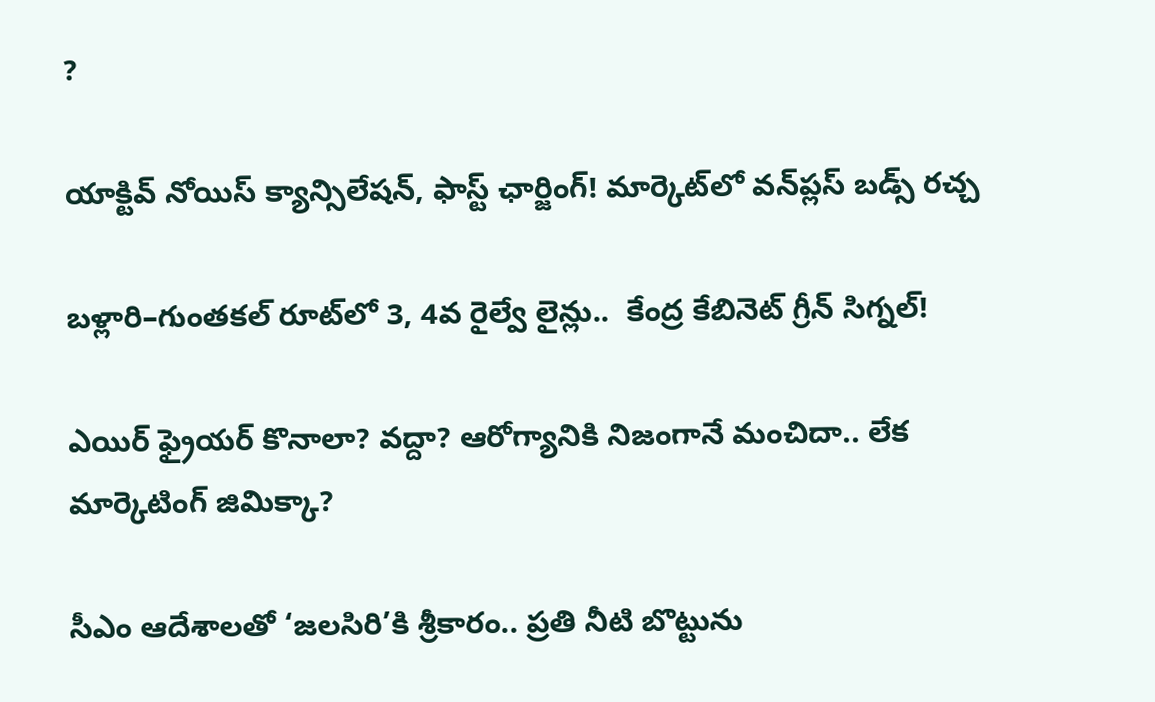?

యాక్టివ్ నోయిస్ క్యాన్సిలేషన్, ఫాస్ట్ ఛార్జింగ్! మార్కెట్‌లో వన్‌ప్లస్ బడ్స్ రచ్చ

బళ్లారి–గుంతకల్ రూట్‌లో 3, 4వ రైల్వే లైన్లు..  కేంద్ర కేబినెట్ గ్రీన్ సిగ్నల్!

ఎయిర్ ఫ్రైయర్ కొనాలా? వద్దా? ఆరోగ్యానికి నిజంగానే మంచిదా.. లేక మార్కెటింగ్ జిమిక్కా?

సీఎం ఆదేశాలతో ‘జలసిరి’కి శ్రీకారం.. ప్రతి నీటి బొట్టును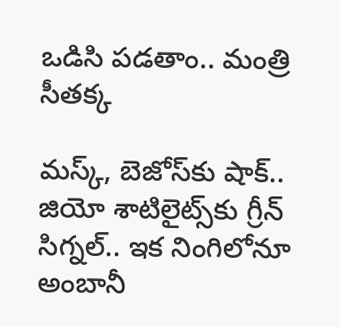ఒడిసి పడతాం.. మంత్రి సీతక్క

మస్క్, బెజోస్‌కు షాక్.. జియో శాటిలైట్స్‌కు గ్రీన్ సిగ్నల్.. ఇక నింగిలోనూ అంబానీ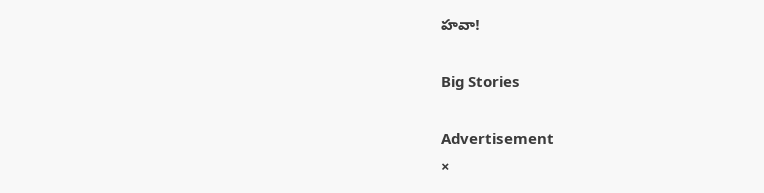హవా!

Big Stories

Advertisement
×